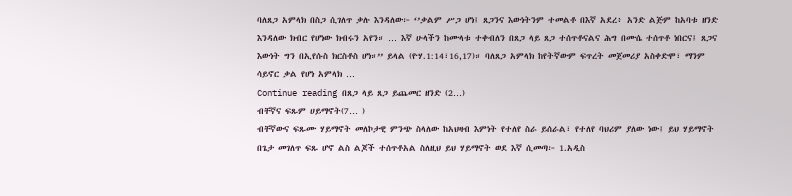ባለጸጋ አምላክ በስጋ ሲገለጥ ቃሉ እንዳለው፦ ‘’ቃልም ሥጋ ሆነ፤ ጸጋንና እውነትንም ተመልቶ በእኛ አደረ፥ አንድ ልጅም ከአባቱ ዘንድ እንዳለው ክብር የሆነው ክብሩን አየን። … እኛ ሁላችን ከሙላቱ ተቀብለን በጸጋ ላይ ጸጋ ተሰጥቶናልና ሕግ በሙሴ ተሰጥቶ ነበርና፤ ጸጋና እውነት ግን በኢየሱስ ክርስቶስ ሆነ።’’ ይላል (ዮሃ.1:14፣16,17)። ባለጸጋ አምላክ ከየትኛውም ፍጥረት መጀመሪያ አስቀድሞ፣ ማንም ሳይኖር ቃል የሆነ አምላክ …
Continue reading በጸጋ ላይ ጸጋ ይጨመር ዘንድ (2…)
ብቸኛና ፍጹም ሀይማኖት(7… )
ብቸኛውና ፍጹሙ ሃይማኖት መለኮታዊ ምንጭ ስላለው ከአህዛብ እምነት የተለየ ስራ ይሰራል፣ የተለየ ባህሪም ያለው ነው፤ ይህ ሃይማኖት በጌታ መገለጥ ፍጹ ሆኖ ልስ ልጆች ተሰጥቶአል ስለዚህ ይህ ሃይማኖት ወደ እኛ ሲመጣ፦ 1.አዲስ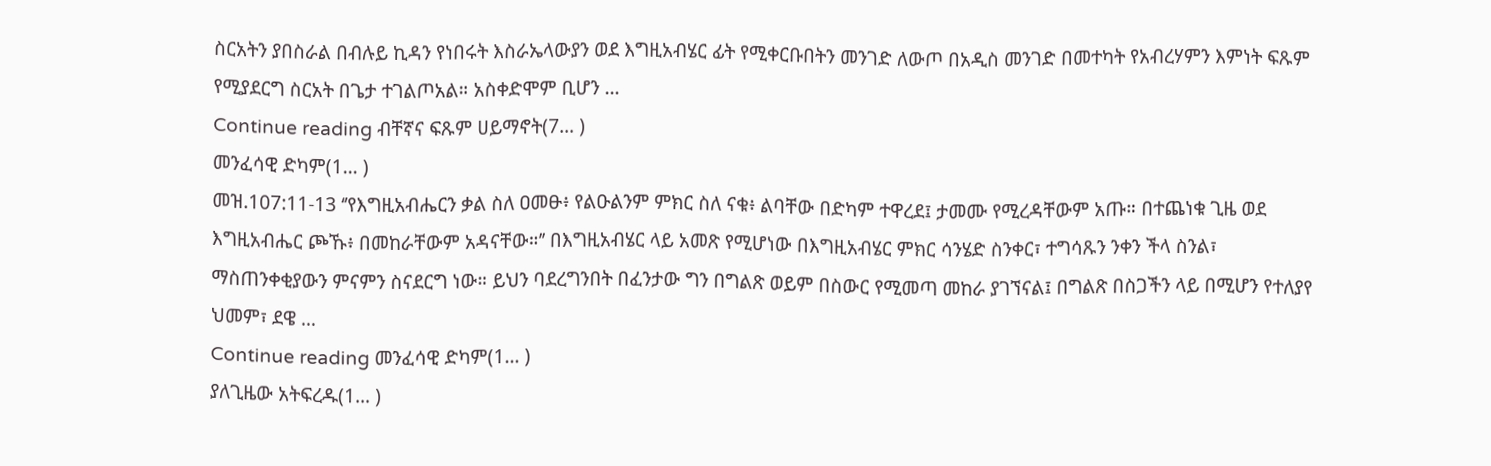ስርአትን ያበስራል በብሉይ ኪዳን የነበሩት እስራኤላውያን ወደ እግዚአብሄር ፊት የሚቀርቡበትን መንገድ ለውጦ በአዲስ መንገድ በመተካት የአብረሃምን እምነት ፍጹም የሚያደርግ ስርአት በጌታ ተገልጦአል። አስቀድሞም ቢሆን …
Continue reading ብቸኛና ፍጹም ሀይማኖት(7… )
መንፈሳዊ ድካም(1… )
መዝ.107:11-13 ‘’የእግዚአብሔርን ቃል ስለ ዐመፁ፥ የልዑልንም ምክር ስለ ናቁ፥ ልባቸው በድካም ተዋረደ፤ ታመሙ የሚረዳቸውም አጡ። በተጨነቁ ጊዜ ወደ እግዚአብሔር ጮኹ፥ በመከራቸውም አዳናቸው።’’ በእግዚአብሄር ላይ አመጽ የሚሆነው በእግዚአብሄር ምክር ሳንሄድ ስንቀር፣ ተግሳጹን ንቀን ችላ ስንል፣ ማስጠንቀቂያውን ምናምን ስናደርግ ነው። ይህን ባደረግንበት በፈንታው ግን በግልጽ ወይም በስውር የሚመጣ መከራ ያገኘናል፤ በግልጽ በስጋችን ላይ በሚሆን የተለያየ ህመም፣ ደዌ …
Continue reading መንፈሳዊ ድካም(1… )
ያለጊዜው አትፍረዱ(1… )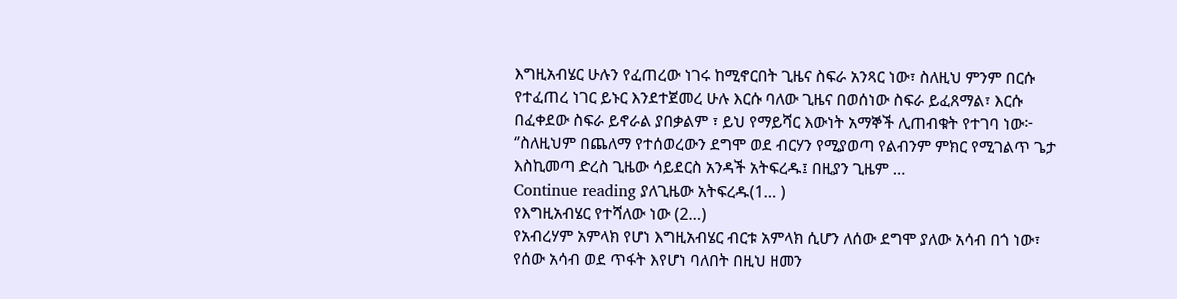እግዚአብሄር ሁሉን የፈጠረው ነገሩ ከሚኖርበት ጊዜና ስፍራ አንጻር ነው፣ ስለዚህ ምንም በርሱ የተፈጠረ ነገር ይኑር እንደተጀመረ ሁሉ እርሱ ባለው ጊዜና በወሰነው ስፍራ ይፈጸማል፣ እርሱ በፈቀደው ስፍራ ይኖራል ያበቃልም ፣ ይህ የማይሻር እውነት አማኞች ሊጠብቁት የተገባ ነው፦ ‘’ስለዚህም በጨለማ የተሰወረውን ደግሞ ወደ ብርሃን የሚያወጣ የልብንም ምክር የሚገልጥ ጌታ እስኪመጣ ድረስ ጊዜው ሳይደርስ አንዳች አትፍረዱ፤ በዚያን ጊዜም …
Continue reading ያለጊዜው አትፍረዱ(1… )
የእግዚአብሄር የተሻለው ነው (2…)
የአብረሃም አምላክ የሆነ እግዚአብሄር ብርቱ አምላክ ሲሆን ለሰው ደግሞ ያለው አሳብ በጎ ነው፣ የሰው አሳብ ወደ ጥፋት እየሆነ ባለበት በዚህ ዘመን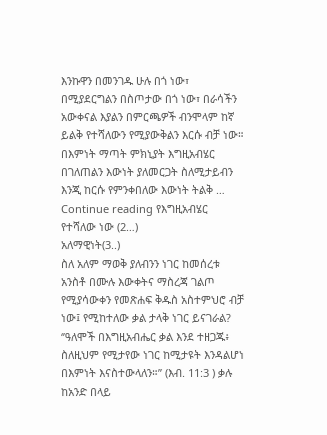እንኩዋን በመንገዱ ሁሉ በጎ ነው፣ በሚያደርግልን በስጦታው በጎ ነው፣ በራሳችን አውቀናል እያልን በምርጫዎች ብንሞላም ከኛ ይልቅ የተሻለውን የሚያውቅልን እርሱ ብቻ ነው። በእምነት ማጣት ምክኒያት እግዚአብሄር በገለጠልን እውነት ያለመርጋት ስለሚታይብን እንጂ ከርሱ የምንቀበለው እውነት ትልቅ …
Continue reading የእግዚአብሄር የተሻለው ነው (2…)
አለማዊነት(3..)
ስለ አለም ማወቅ ያለብንን ነገር ከመሰረቱ አንስቶ በሙሉ እውቀትና ማስረጃ ገልጦ የሚያሳውቀን የመጽሐፍ ቅዱስ አስተምህሮ ብቻ ነው፤ የሚከተለው ቃል ታላቅ ነገር ይናገራል? ‘’ዓለሞች በእግዚአብሔር ቃል እንደ ተዘጋጁ፥ ስለዚህም የሚታየው ነገር ከሚታዩት እንዳልሆነ በእምነት እናስተውላለን።’’ (እብ. 11:3 ) ቃሉ ከአንድ በላይ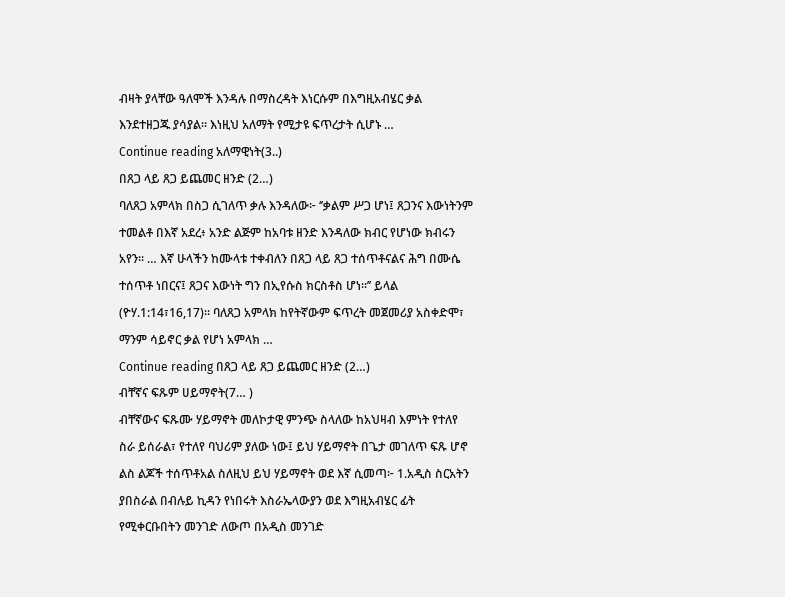ብዛት ያላቸው ዓለሞች እንዳሉ በማስረዳት እነርሱም በእግዚአብሄር ቃል እንደተዘጋጁ ያሳያል። እነዚህ አለማት የሚታዩ ፍጥረታት ሲሆኑ …
Continue reading አለማዊነት(3..)
በጸጋ ላይ ጸጋ ይጨመር ዘንድ (2…)
ባለጸጋ አምላክ በስጋ ሲገለጥ ቃሉ እንዳለው፦ ‘’ቃልም ሥጋ ሆነ፤ ጸጋንና እውነትንም ተመልቶ በእኛ አደረ፥ አንድ ልጅም ከአባቱ ዘንድ እንዳለው ክብር የሆነው ክብሩን አየን። … እኛ ሁላችን ከሙላቱ ተቀብለን በጸጋ ላይ ጸጋ ተሰጥቶናልና ሕግ በሙሴ ተሰጥቶ ነበርና፤ ጸጋና እውነት ግን በኢየሱስ ክርስቶስ ሆነ።’’ ይላል (ዮሃ.1:14፣16,17)። ባለጸጋ አምላክ ከየትኛውም ፍጥረት መጀመሪያ አስቀድሞ፣ ማንም ሳይኖር ቃል የሆነ አምላክ …
Continue reading በጸጋ ላይ ጸጋ ይጨመር ዘንድ (2…)
ብቸኛና ፍጹም ሀይማኖት(7… )
ብቸኛውና ፍጹሙ ሃይማኖት መለኮታዊ ምንጭ ስላለው ከአህዛብ እምነት የተለየ ስራ ይሰራል፣ የተለየ ባህሪም ያለው ነው፤ ይህ ሃይማኖት በጌታ መገለጥ ፍጹ ሆኖ ልስ ልጆች ተሰጥቶአል ስለዚህ ይህ ሃይማኖት ወደ እኛ ሲመጣ፦ 1.አዲስ ስርአትን ያበስራል በብሉይ ኪዳን የነበሩት እስራኤላውያን ወደ እግዚአብሄር ፊት የሚቀርቡበትን መንገድ ለውጦ በአዲስ መንገድ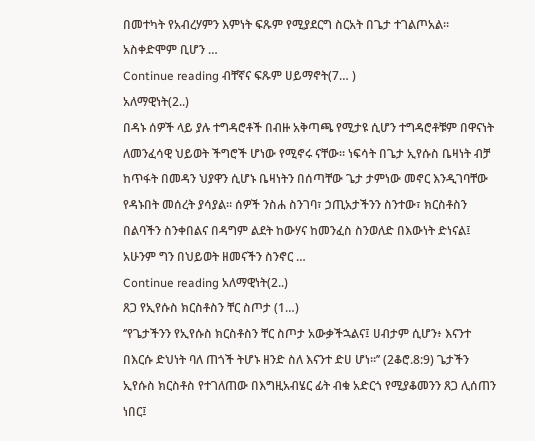በመተካት የአብረሃምን እምነት ፍጹም የሚያደርግ ስርአት በጌታ ተገልጦአል። አስቀድሞም ቢሆን …
Continue reading ብቸኛና ፍጹም ሀይማኖት(7… )
አለማዊነት(2..)
በዳኑ ሰዎች ላይ ያሉ ተግዳሮቶች በብዙ አቅጣጫ የሚታዩ ሲሆን ተግዳሮቶቹም በዋናነት ለመንፈሳዊ ህይወት ችግሮች ሆነው የሚኖሩ ናቸው። ነፍሳት በጌታ ኢየሱስ ቤዛነት ብቻ ከጥፋት በመዳን ህያዋን ሲሆኑ ቤዛነትን በሰጣቸው ጌታ ታምነው መኖር እንዲገባቸው የዳኑበት መሰረት ያሳያል። ሰዎች ንስሐ ስንገባ፣ ኃጢአታችንን ስንተው፣ ክርስቶስን በልባችን ስንቀበልና በዳግም ልደት ከውሃና ከመንፈስ ስንወለድ በእውነት ድነናል፤ አሁንም ግን በህይወት ዘመናችን ስንኖር …
Continue reading አለማዊነት(2..)
ጸጋ የኢየሱስ ክርስቶስን ቸር ስጦታ (1…)
‘’የጌታችንን የኢየሱስ ክርስቶስን ቸር ስጦታ አውቃችኋልና፤ ሀብታም ሲሆን፥ እናንተ በእርሱ ድህነት ባለ ጠጎች ትሆኑ ዘንድ ስለ እናንተ ድሀ ሆነ።’’ (2ቆሮ.8:9) ጌታችን ኢየሱስ ክርስቶስ የተገለጠው በእግዚአብሄር ፊት ብቁ አድርጎ የሚያቆመንን ጸጋ ሊሰጠን ነበር፤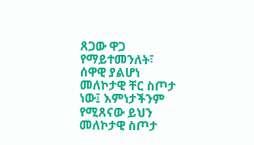ጸጋው ዋጋ የማይተመንለት፣ ሰዋዊ ያልሆነ መለኮታዊ ቸር ስጦታ ነው፤ እምነታችንም የሚጸናው ይህን መለኮታዊ ስጦታ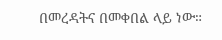በመረዳትና በመቀበል ላይ ነው።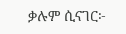ቃሉም ሲናገር፦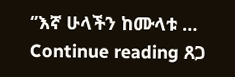‘’እኛ ሁላችን ከሙላቱ …
Continue reading ጸጋ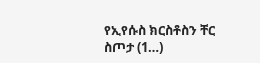የኢየሱስ ክርስቶስን ቸር ስጦታ (1…)